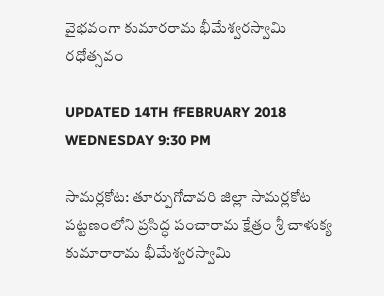వైభవంగా కుమారరామ భీమేశ్వరస్వామి రధోత్సవం

UPDATED 14TH fFEBRUARY 2018 WEDNESDAY 9:30 PM

సామర్లకోట: తూర్పుగోదావరి జిల్లా సామర్లకోట పట్టణంలోని ప్రసిద్ధ పంచారామ క్షేత్రం శ్రీ చాళుక్య కుమారారామ భీమేశ్వరస్వామి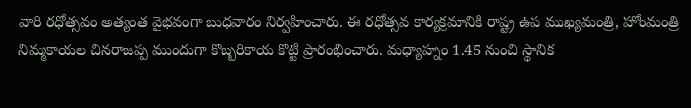వారి రధోత్సవం అత్యంత వైభవంగా బుధవారం నిర్వహించారు. ఈ రధోత్సవ కార్యక్రమానికి రాష్ట్ర ఉప ముఖ్యమంత్రి, హోంమంత్రి నిమ్మకాయల చినరాజప్ప ముందుగా కొబ్బరికాయ కొట్టి ప్రారంభించారు. మధ్యాహ్నం 1.45 నుంచి స్థానిక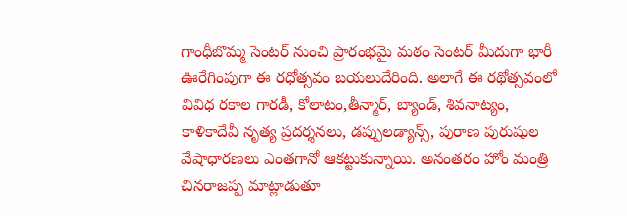గాంధీబొమ్మ సెంటర్ నుంచి ప్రారంభమై మఠం సెంటర్ మీదుగా భారీ ఊరేగింపుగా ఈ రధోత్సవం బయలుదేరింది. అలాగే ఈ రథోత్సవంలో వివిధ రకాల గారడీ, కోలాటం,తీన్మార్, బ్యాండ్, శివనాట్యం, కాళికాదేవీ నృత్య ప్రదర్శనలు, డప్పులడ్యాన్స్, పురాణ పురుషుల వేషాధారణలు ఎంతగానో ఆకట్టుకున్నాయి. అనంతరం హోం మంత్రి చినరాజప్ప మాట్లాడుతూ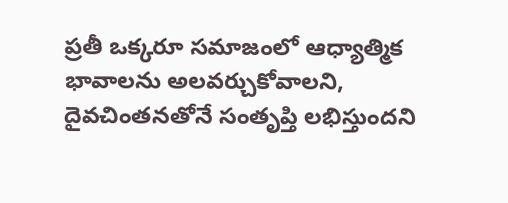ప్రతీ ఒక్కరూ సమాజంలో ఆధ్యాత్మిక భావాలను అలవర్చుకోవాలని, దైవచింతనతోనే సంతృప్తి లభిస్తుందని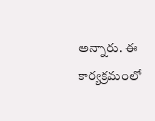అన్నారు. ఈ కార్యక్రమంలో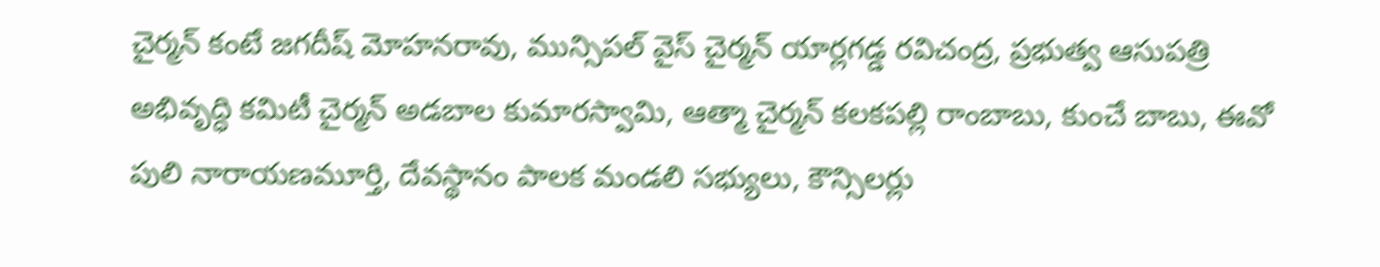చైర్మన్ కంటే జగదీష్ మోహనరావు, మున్సిపల్ వైస్ చైర్మన్ యార్లగడ్డ రవిచంద్ర, ప్రభుత్వ ఆసుపత్రి అభివృద్ధి కమిటీ చైర్మన్ అడబాల కుమారస్వామి, ఆత్మా చైర్మన్ కలకపల్లి రాంబాబు, కుంచే బాబు, ఈవో పులి నారాయణమూర్తి, దేవస్థానం పాలక మండలి సభ్యులు, కౌన్సిలర్లు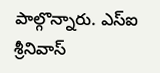పాల్గొన్నారు. ఎస్ఐ శ్రీనివాస్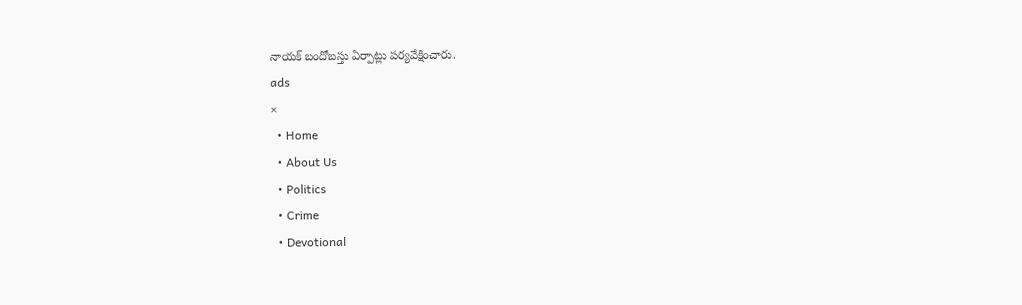నాయక్ బందోబస్తు ఏర్పాట్లు పర్యవేక్షించారు.
ads
×
  • Home
  • About Us
  • Politics
  • Crime
  • Devotional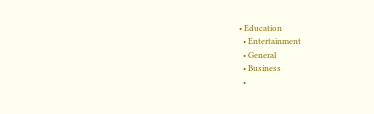• Education
  • Entertainment
  • General
  • Business
  •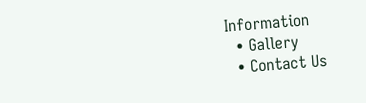Information
  • Gallery
  • Contact Us